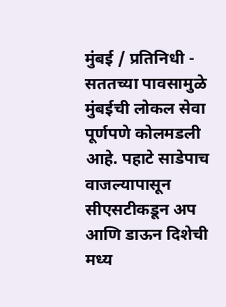मुंबई / प्रतिनिधी - सततच्या पावसामुळे मुंबईची लोकल सेवा पूर्णपणे कोलमडली आहे. पहाटे साडेपाच वाजल्यापासून सीएसटीकडून अप आणि डाऊन दिशेची मध्य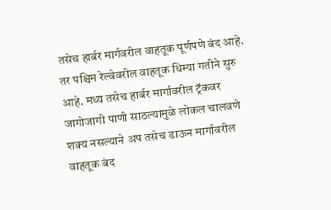तसेच हार्बर मार्गवरील वाहतूक पूर्णपणे बंद आहे. तर पश्चिम रेल्वेवरील वाहतूक धिम्या गतीने सुरु आहे. मध्य तसेच हार्बर मार्गावरील ट्रॅकवर जागोजागी पाणी साठल्यामुळे लोकल चालवणे शक्य नसल्याने अप तसेच डाऊन मार्गावरील वाहतूक बंद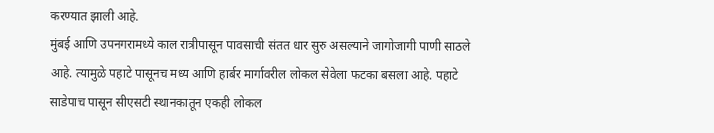करण्यात झाली आहे.
मुंबई आणि उपनगरामध्ये काल रात्रीपासून पावसाची संतत धार सुरु असल्याने जागोजागी पाणी साठले आहे. त्यामुळे पहाटे पासूनच मध्य आणि हार्बर मार्गावरील लोकल सेवेला फटका बसला आहे. पहाटे साडेपाच पासून सीएसटी स्थानकातून एकही लोकल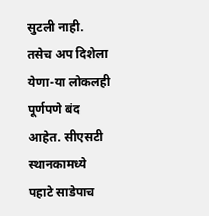सुटली नाही. तसेच अप दिशेला येणा-या लोकलही पूर्णपणे बंद आहेत. सीएसटी स्थानकामध्ये पहाटे साडेपाच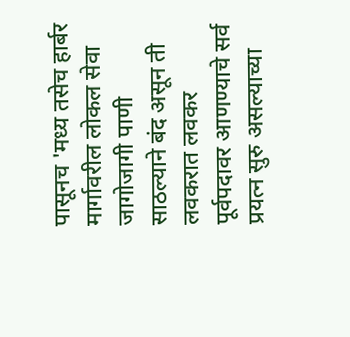पासूनच 'मध्य तसेच हार्बर मार्गावरील लोकल सेवा जागोजागी पाणी साठल्याने बंद असून ती लवकरात लवकर पूर्वपदावर आणण्याचे सर्व प्रयत्न सुरु असल्याच्या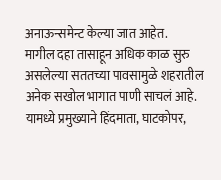अनाऊन्समेन्ट केल्या जात आहेत.
मागील दहा तासाहून अधिक काळ सुरु असलेल्या सततच्या पावसामुळे शहरातील अनेक सखोल भागात पाणी साचलं आहे. यामध्ये प्रमुख्याने हिंदमाता, घाटकोपर,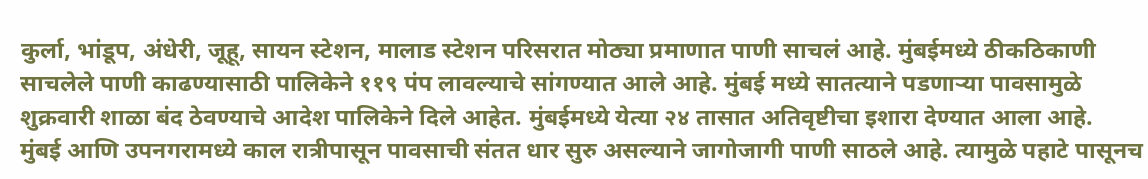कुर्ला, भांडूप, अंधेरी, जूहू, सायन स्टेशन, मालाड स्टेशन परिसरात मोठ्या प्रमाणात पाणी साचलं आहे. मुंबईमध्ये ठीकठिकाणी साचलेले पाणी काढण्यासाठी पालिकेने ११९ पंप लावल्याचे सांगण्यात आले आहे. मुंबई मध्ये सातत्याने पडणाऱ्या पावसामुळे शुक्रवारी शाळा बंद ठेवण्याचे आदेश पालिकेने दिले आहेत. मुंबईमध्ये येत्या २४ तासात अतिवृष्टीचा इशारा देण्यात आला आहे.
मुंबई आणि उपनगरामध्ये काल रात्रीपासून पावसाची संतत धार सुरु असल्याने जागोजागी पाणी साठले आहे. त्यामुळे पहाटे पासूनच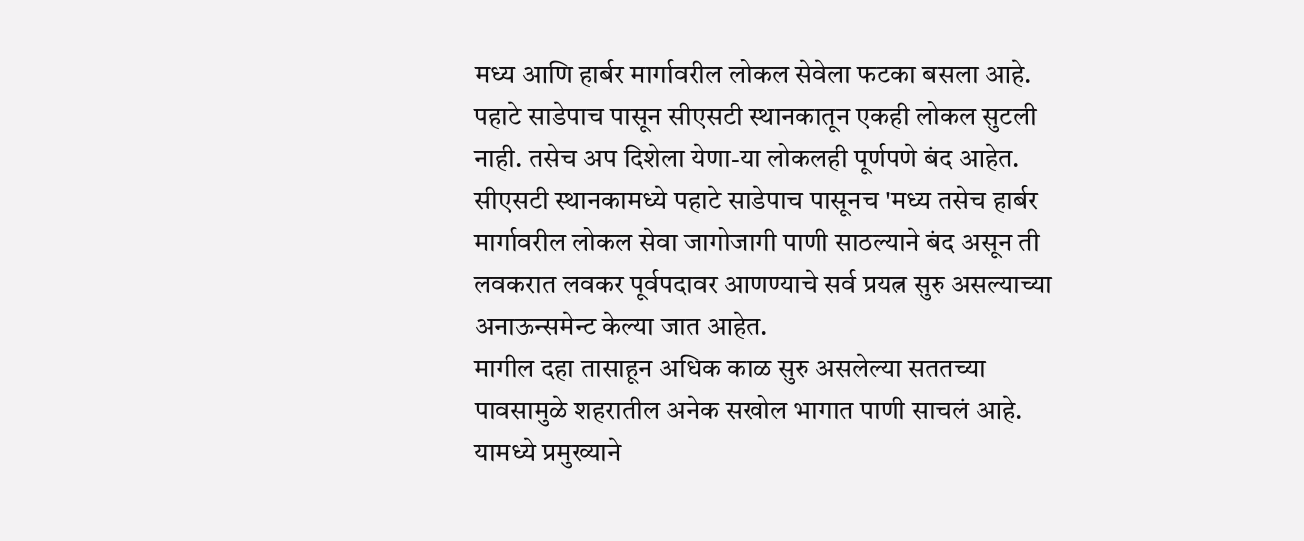मध्य आणि हार्बर मार्गावरील लोकल सेवेला फटका बसला आहे. पहाटे साडेपाच पासून सीएसटी स्थानकातून एकही लोकल सुटली नाही. तसेच अप दिशेला येणा-या लोकलही पूर्णपणे बंद आहेत. सीएसटी स्थानकामध्ये पहाटे साडेपाच पासूनच 'मध्य तसेच हार्बर मार्गावरील लोकल सेवा जागोजागी पाणी साठल्याने बंद असून ती लवकरात लवकर पूर्वपदावर आणण्याचे सर्व प्रयत्न सुरु असल्याच्या अनाऊन्समेन्ट केल्या जात आहेत.
मागील दहा तासाहून अधिक काळ सुरु असलेल्या सततच्या पावसामुळे शहरातील अनेक सखोल भागात पाणी साचलं आहे. यामध्ये प्रमुख्याने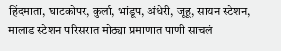हिंदमाता, घाटकोपर, कुर्ला, भांडूप, अंधेरी, जूहू, सायन स्टेशन, मालाड स्टेशन परिसरात मोठ्या प्रमाणात पाणी साचलं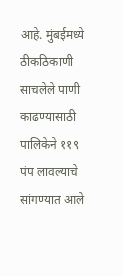आहे. मुंबईमध्ये ठीकठिकाणी साचलेले पाणी काढण्यासाठी पालिकेने ११९ पंप लावल्याचे सांगण्यात आले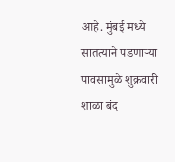आहे. मुंबई मध्ये सातत्याने पडणाऱ्या पावसामुळे शुक्रवारी शाळा बंद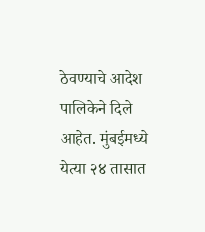ठेवण्याचे आदेश पालिकेने दिले आहेत. मुंबईमध्ये येत्या २४ तासात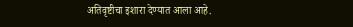अतिवृष्टीचा इशारा देण्यात आला आहे.